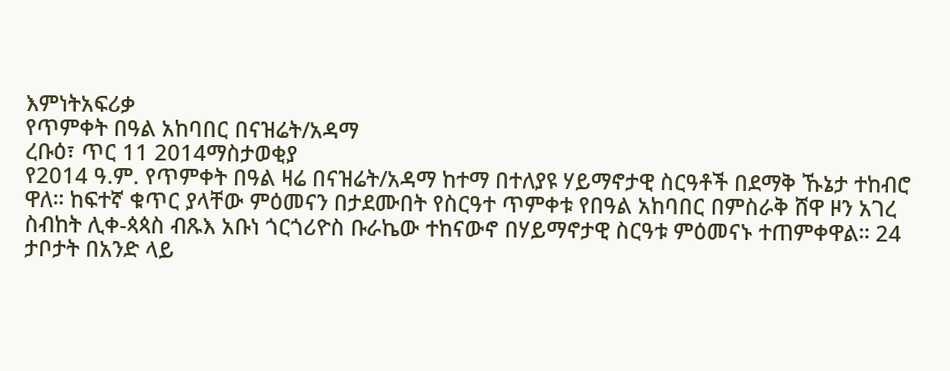እምነትአፍሪቃ
የጥምቀት በዓል አከባበር በናዝሬት/አዳማ
ረቡዕ፣ ጥር 11 2014ማስታወቂያ
የ2014 ዓ.ም. የጥምቀት በዓል ዛሬ በናዝሬት/አዳማ ከተማ በተለያዩ ሃይማኖታዊ ስርዓቶች በደማቅ ኹኔታ ተከብሮ ዋለ። ከፍተኛ ቁጥር ያላቸው ምዕመናን በታደሙበት የስርዓተ ጥምቀቱ የበዓል አከባበር በምስራቅ ሸዋ ዞን አገረ ስብከት ሊቀ-ጳጳስ ብጹእ አቡነ ጎርጎሪዮስ ቡራኬው ተከናውኖ በሃይማኖታዊ ስርዓቱ ምዕመናኑ ተጠምቀዋል። 24 ታቦታት በአንድ ላይ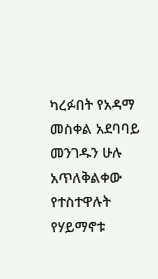ካረፉበት የአዳማ መስቀል አደባባይ መንገዱን ሁሉ አጥለቅልቀው የተስተዋሉት የሃይማኖቱ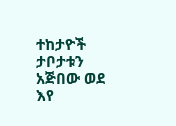ተከታዮች ታቦታቱን አጅበው ወደ እየ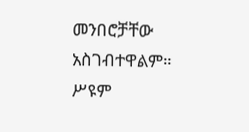መንበሮቻቸው አስገብተዋልም።
ሥዩም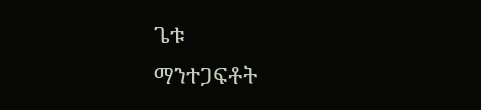ጌቱ
ማንተጋፍቶት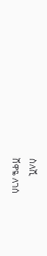ስለሺ
ሸዋዬ ለገሰ